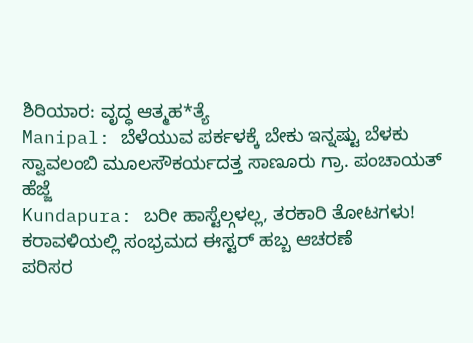ಶಿರಿಯಾರ: ವೃದ್ಧ ಆತ್ಮಹ*ತ್ಯೆ
Manipal: ಬೆಳೆಯುವ ಪರ್ಕಳಕ್ಕೆ ಬೇಕು ಇನ್ನಷ್ಟು ಬೆಳಕು
ಸ್ವಾವಲಂಬಿ ಮೂಲಸೌಕರ್ಯದತ್ತ ಸಾಣೂರು ಗ್ರಾ. ಪಂಚಾಯತ್ ಹೆಜ್ಜೆ
Kundapura: ಬರೀ ಹಾಸ್ಟೆಲ್ಗಳಲ್ಲ, ತರಕಾರಿ ತೋಟಗಳು!
ಕರಾವಳಿಯಲ್ಲಿ ಸಂಭ್ರಮದ ಈಸ್ಟರ್ ಹಬ್ಬ ಆಚರಣೆ
ಪರಿಸರ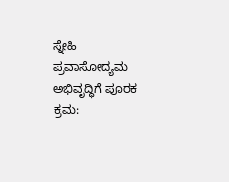ಸ್ನೇಹಿ ಪ್ರವಾಸೋದ್ಯಮ ಅಭಿವೃದ್ಧಿಗೆ ಪೂರಕ ಕ್ರಮ: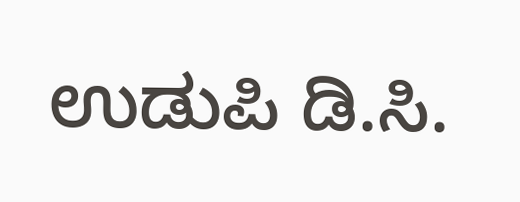ಉಡುಪಿ ಡಿ.ಸಿ.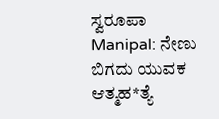ಸ್ವರೂಪಾ
Manipal: ನೇಣು ಬಿಗದು ಯುವಕ ಆತ್ಮಹ*ತ್ಯೆ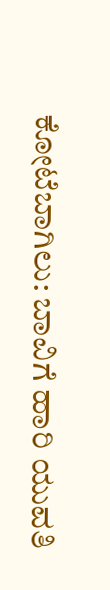ಕೋಟೆಬಾಗಿಲು: ಬಾವಿಗೆ ಹಾರಿ ಯುವತಿ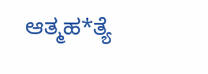ಆತ್ಮಹ*ತ್ಯೆ